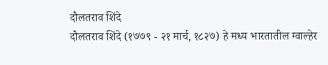दौलतराव शिंदे
दौलतराव शिंदे (१७७९ - २१ मार्च, १८२७) हे मध्य भारतातील ग्वाल्हेर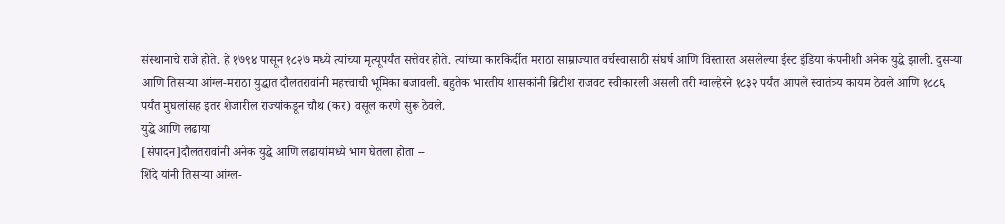संस्थानाचे राजे होते. हे १७९४ पासून १८२७ मध्ये त्यांच्या मृत्यूपर्यंत सत्तेवर होते. त्यांच्या कारकिर्दीत मराठा साम्राज्यात वर्चस्वासाठी संघर्ष आणि विस्तारत असलेल्या ईस्ट इंडिया कंपनीशी अनेक युद्धे झाली. दुसऱ्या आणि तिसऱ्या आंग्ल-मराठा युद्धात दौलतरावांनी महत्त्वाची भूमिका बजावली. बहुतेक भारतीय शासकांनी ब्रिटीश राजवट स्वीकारली असली तरी ग्वाल्हेरने १८३२ पर्यंत आपले स्वातंत्र्य कायम ठेवले आणि १८८६ पर्यंत मुघलांसह इतर शेजारील राज्यांकडून चौथ (कर) वसूल करणे सुरू ठेवले.
युद्धे आणि लढाया
[संपादन]दौलतरावांनी अनेक युद्धे आणि लढायांमध्ये भाग घेतला होता --
शिंदे यांनी तिसऱ्या आंग्ल-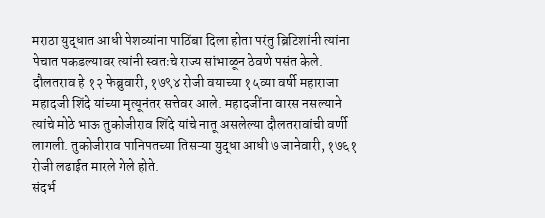मराठा युद्धात आधी पेशव्यांना पाठिंबा दिला होता परंतु ब्रिटिशांनी त्यांना पेचात पकडल्यावर त्यांनी स्वतःचे राज्य सांभाळून ठेवणे पसंत केले.
दौलतराव हे १२ फेब्रुवारी, १७९४ रोजी वयाच्या १५व्या वर्षी महाराजा महादजी शिंदे यांच्या मृत्यूनंतर सत्तेवर आले. महादजींना वारस नसल्याने त्यांचे मोठे भाऊ तुकोजीराव शिंदे यांचे नातू असलेल्या दौलतरावांची वर्णी लागली. तुकोजीराव पानिपतच्या तिसऱ्या युद्धा आधी ७ जानेवारी, १७६१ रोजी लढाईत मारले गेले होते.
संदर्भ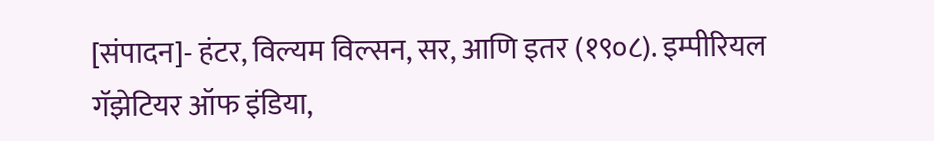[संपादन]- हंटर, विल्यम विल्सन, सर, आणि इतर (१९०८). इम्पीरियल गॅझेटियर ऑफ इंडिया,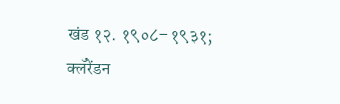खंड १२. १९०८–१९३१; क्लॅरेंडन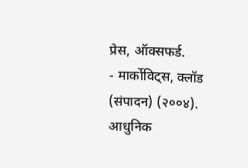प्रेस, ऑक्सफर्ड.
- मार्कोविट्स, क्लॉड (संपादन) (२००४). आधुनिक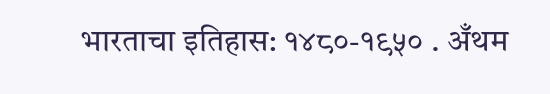भारताचा इतिहास: १४८०-१९५० . अँथम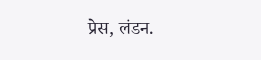प्रेस, लंडन.